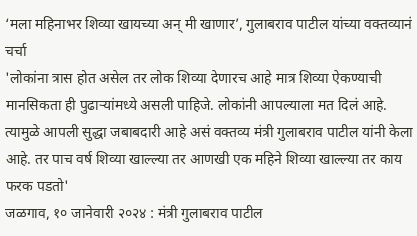‘मला महिनाभर शिव्या खायच्या अन् मी खाणार’, गुलाबराव पाटील यांच्या वक्तव्यानं चर्चा
'लोकांना त्रास होत असेल तर लोक शिव्या देणारच आहे मात्र शिव्या ऐकण्याची मानसिकता ही पुढाऱ्यांमध्ये असली पाहिजे. लोकांनी आपल्याला मत दिलं आहे. त्यामुळे आपली सुद्धा जबाबदारी आहे असं वक्तव्य मंत्री गुलाबराव पाटील यांनी केला आहे. तर पाच वर्ष शिव्या खाल्ल्या तर आणखी एक महिने शिव्या खाल्ल्या तर काय फरक पडतो'
जळगाव, १० जानेवारी २०२४ : मंत्री गुलाबराव पाटील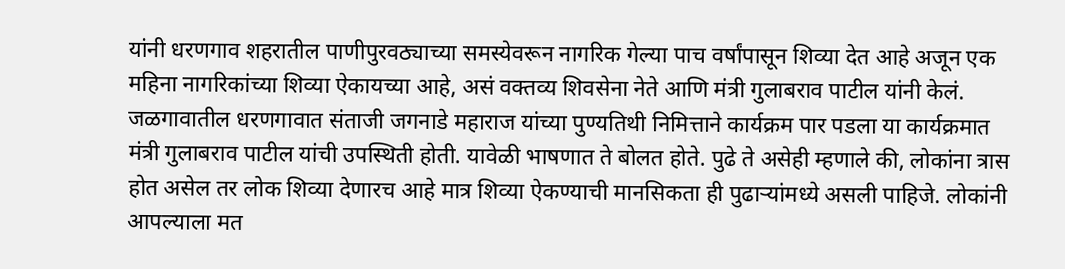यांनी धरणगाव शहरातील पाणीपुरवठ्याच्या समस्येवरून नागरिक गेल्या पाच वर्षांपासून शिव्या देत आहे अजून एक महिना नागरिकांच्या शिव्या ऐकायच्या आहे, असं वक्तव्य शिवसेना नेते आणि मंत्री गुलाबराव पाटील यांनी केलं. जळगावातील धरणगावात संताजी जगनाडे महाराज यांच्या पुण्यतिथी निमित्ताने कार्यक्रम पार पडला या कार्यक्रमात मंत्री गुलाबराव पाटील यांची उपस्थिती होती. यावेळी भाषणात ते बोलत होते. पुढे ते असेही म्हणाले की, लोकांना त्रास होत असेल तर लोक शिव्या देणारच आहे मात्र शिव्या ऐकण्याची मानसिकता ही पुढाऱ्यांमध्ये असली पाहिजे. लोकांनी आपल्याला मत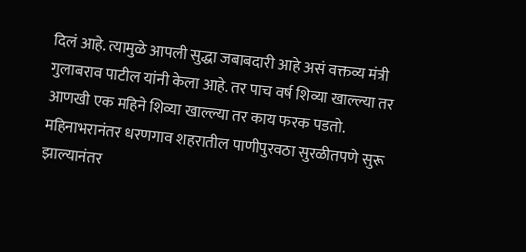दिलं आहे. त्यामुळे आपली सुद्धा जबाबदारी आहे असं वक्तव्य मंत्री गुलाबराव पाटील यांनी केला आहे. तर पाच वर्ष शिव्या खाल्ल्या तर आणखी एक महिने शिव्या खाल्ल्या तर काय फरक पडतो. महिनाभरानंतर धरणगाव शहरातील पाणीपुरवठा सुरळीतपणे सुरू झाल्यानंतर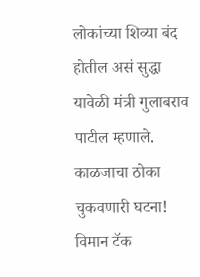लोकांच्या शिव्या बंद होतील असं सुद्धा यावेळी मंत्री गुलाबराव पाटील म्हणाले.
काळजाचा ठोका चुकवणारी घटना! विमान टॅक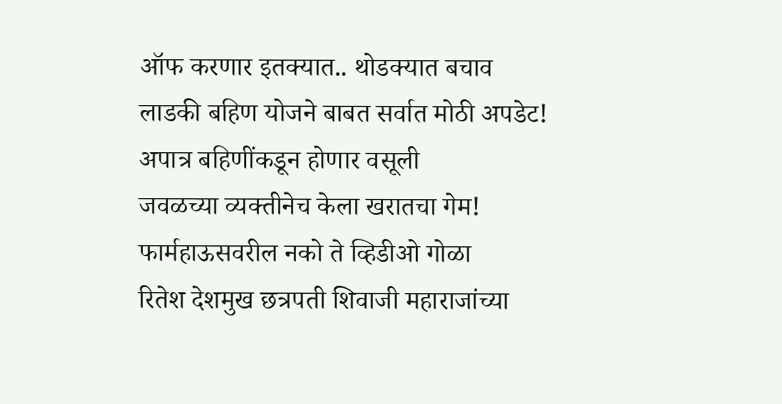ऑफ करणार इतक्यात.. थोडक्यात बचाव
लाडकी बहिण योजने बाबत सर्वात मोठी अपडेट! अपात्र बहिणींकडून होणार वसूली
जवळच्या व्यक्तीनेच केला खरातचा गेम! फार्महाऊसवरील नको ते व्हिडीओ गोळा
रितेश देशमुख छत्रपती शिवाजी महाराजांच्या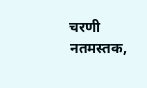चरणी नतमस्तक,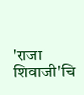'राजा शिवाजी'चि